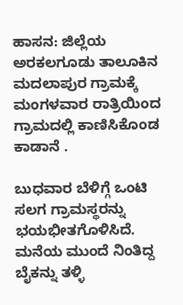ಹಾಸನ: ಜಿಲ್ಲೆಯ ಅರಕಲಗೂಡು ತಾಲೂಕಿನ ಮದಲಾಪುರ ಗ್ರಾಮಕ್ಕೆ ಮಂಗಳವಾರ ರಾತ್ರಿಯಿಂದ ಗ್ರಾಮದಲ್ಲಿ ಕಾಣಿಸಿಕೊಂಡ ಕಾಡಾನೆ .

ಬುಧವಾರ ಬೆಳಿಗ್ಗೆ ಒಂಟಿ ಸಲಗ ಗ್ರಾಮಸ್ಥರನ್ನು ಭಯಭೀತಗೊಳಿಸಿದೆ. ಮನೆಯ ಮುಂದೆ ನಿಂತಿದ್ದ ಬೈಕನ್ನು ತಳ್ಳಿ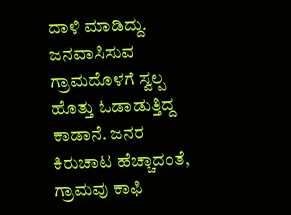ದಾಳಿ ಮಾಡಿದ್ದು. ಜನವಾಸಿಸುವ ಗ್ರಾಮದೊಳಗೆ ಸ್ವಲ್ಪ ಹೊತ್ತು ಓಡಾಡುತ್ತಿದ್ದ ಕಾಡಾನೆ. ಜನರ ಕಿರುಚಾಟ ಹೆಚ್ಚಾದಂತೆ, ಗ್ರಾಮವು ಕಾಫಿ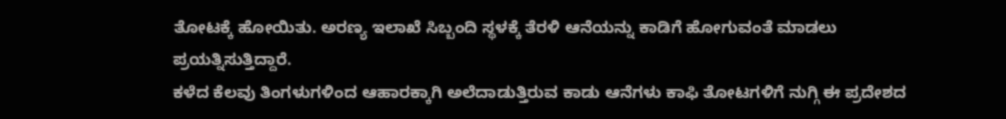ತೋಟಕ್ಕೆ ಹೋಯಿತು. ಅರಣ್ಯ ಇಲಾಖೆ ಸಿಬ್ಬಂದಿ ಸ್ಥಳಕ್ಕೆ ತೆರಳಿ ಆನೆಯನ್ನು ಕಾಡಿಗೆ ಹೋಗುವಂತೆ ಮಾಡಲು ಪ್ರಯತ್ನಿಸುತ್ತಿದ್ದಾರೆ.
ಕಳೆದ ಕೆಲವು ತಿಂಗಳುಗಳಿಂದ ಆಹಾರಕ್ಕಾಗಿ ಅಲೆದಾಡುತ್ತಿರುವ ಕಾಡು ಆನೆಗಳು ಕಾಫಿ ತೋಟಗಳಿಗೆ ನುಗ್ಗಿ ಈ ಪ್ರದೇಶದ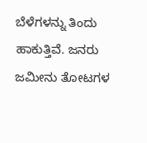ಬೆಳೆಗಳನ್ನು ತಿಂದು ಹಾಕುತ್ತಿವೆ. ಜನರು ಜಮೀನು ತೋಟಗಳ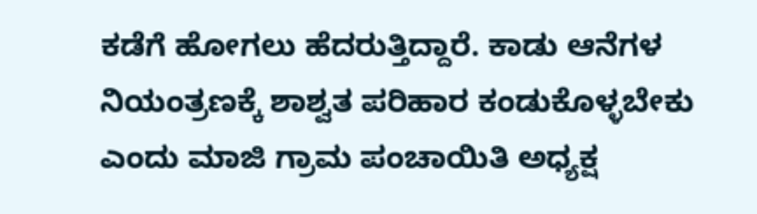ಕಡೆಗೆ ಹೋಗಲು ಹೆದರುತ್ತಿದ್ದಾರೆ. ಕಾಡು ಆನೆಗಳ ನಿಯಂತ್ರಣಕ್ಕೆ ಶಾಶ್ವತ ಪರಿಹಾರ ಕಂಡುಕೊಳ್ಳಬೇಕು ಎಂದು ಮಾಜಿ ಗ್ರಾಮ ಪಂಚಾಯಿತಿ ಅಧ್ಯಕ್ಷ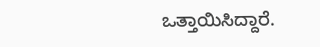ಒತ್ತಾಯಿಸಿದ್ದಾರೆ.